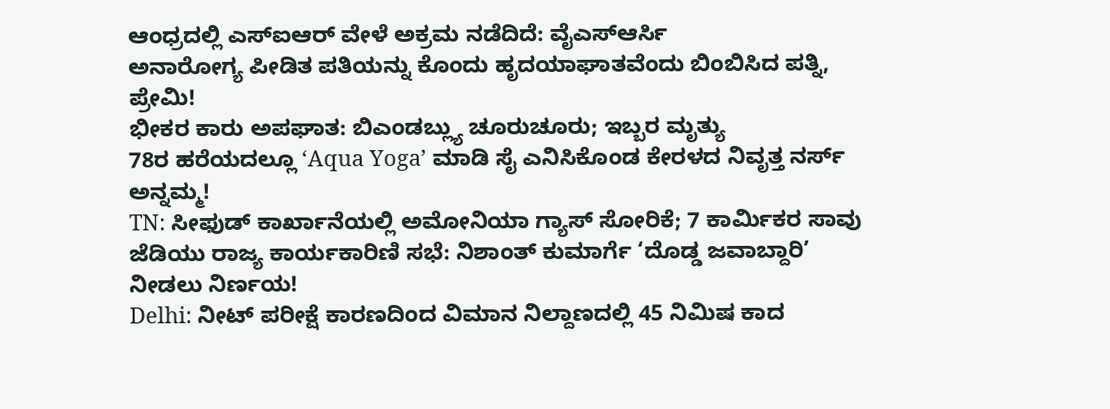ಆಂಧ್ರದಲ್ಲಿ ಎಸ್ಐಆರ್ ವೇಳೆ ಅಕ್ರಮ ನಡೆದಿದೆ: ವೈಎಸ್ಆರ್ಸಿ
ಅನಾರೋಗ್ಯ ಪೀಡಿತ ಪತಿಯನ್ನು ಕೊಂದು ಹೃದಯಾಘಾತವೆಂದು ಬಿಂಬಿಸಿದ ಪತ್ನಿ, ಪ್ರೇಮಿ!
ಭೀಕರ ಕಾರು ಅಪಘಾತ: ಬಿಎಂಡಬ್ಲ್ಯು ಚೂರುಚೂರು; ಇಬ್ಬರ ಮೃತ್ಯು
78ರ ಹರೆಯದಲ್ಲೂ ‘Aqua Yoga’ ಮಾಡಿ ಸೈ ಎನಿಸಿಕೊಂಡ ಕೇರಳದ ನಿವೃತ್ತ ನರ್ಸ್ ಅನ್ನಮ್ಮ!
TN: ಸೀಫುಡ್ ಕಾರ್ಖಾನೆಯಲ್ಲಿ ಅಮೋನಿಯಾ ಗ್ಯಾಸ್ ಸೋರಿಕೆ; 7 ಕಾರ್ಮಿಕರ ಸಾವು
ಜೆಡಿಯು ರಾಜ್ಯ ಕಾರ್ಯಕಾರಿಣಿ ಸಭೆ: ನಿಶಾಂತ್ ಕುಮಾರ್ಗೆ ‘ದೊಡ್ಡ ಜವಾಬ್ದಾರಿ’ ನೀಡಲು ನಿರ್ಣಯ!
Delhi: ನೀಟ್ ಪರೀಕ್ಷೆ ಕಾರಣದಿಂದ ವಿಮಾನ ನಿಲ್ದಾಣದಲ್ಲಿ 45 ನಿಮಿಷ ಕಾದ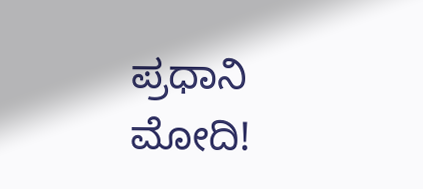ಪ್ರಧಾನಿ ಮೋದಿ!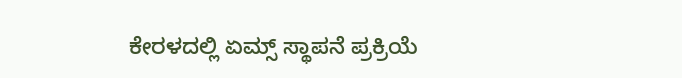ಕೇರಳದಲ್ಲಿ ಏಮ್ಸ್ ಸ್ಥಾಪನೆ ಪ್ರಕ್ರಿಯೆ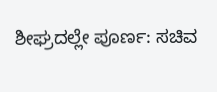ಶೀಘ್ರದಲ್ಲೇ ಪೂರ್ಣ: ಸಚಿವ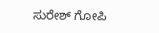ಸುರೇಶ್ ಗೋಪಿ